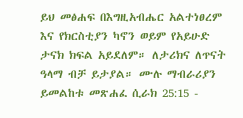ይህ መፅሐፍ በእግዚአብሔር አልተነፀረም እና የክርስቲያን ካኖን ወይም የአይሁድ ታናክ ክፍል አይደለም። ለታሪክና ለጥናት ዓላማ ብቻ ይታያል። ሙሉ ማብራሪያን ይመልከቱ መጽሐፈ ሲራክ 25:15 -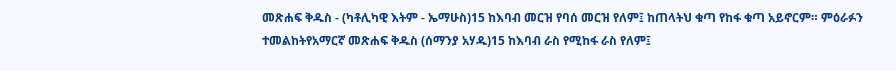መጽሐፍ ቅዱስ - (ካቶሊካዊ እትም - ኤማሁስ)15 ከእባብ መርዝ የባሰ መርዝ የለም፤ ከጠላትህ ቁጣ የከፋ ቁጣ አይኖርም። ምዕራፉን ተመልከትየአማርኛ መጽሐፍ ቅዱስ (ሰማንያ አሃዱ)15 ከእባብ ራስ የሚከፋ ራስ የለም፤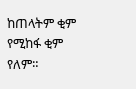ከጠላትም ቂም የሚከፋ ቂም የለም።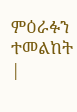ምዕራፉን ተመልከት |